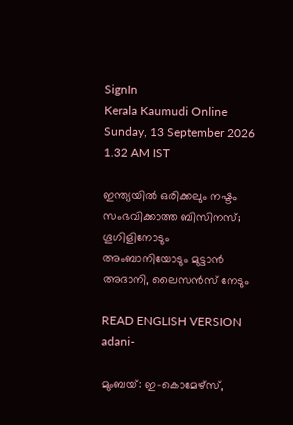SignIn
Kerala Kaumudi Online
Sunday, 13 September 2026 1.32 AM IST

ഇന്ത്യയിൽ ഒരിക്കലും നഷ്ടം സംഭവിക്കാത്ത ബിസിനസ്; ഗൂഗിളിനോടും അംബാനിയോടും മുട്ടാൻ അദാനി, ലൈസൻസ് നേടും

READ ENGLISH VERSION
adani-

മുംബയ്: ഇ-കൊമേഴ്സ്,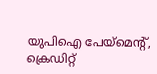യുപിഐ പേയ്‌മെന്റ്, ക്രെഡിറ്റ്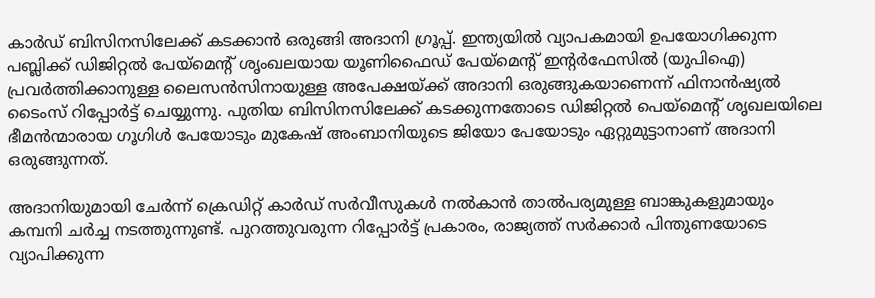കാർഡ് ബിസിനസിലേക്ക് കടക്കാൻ ഒരുങ്ങി അദാനി ഗ്രൂപ്പ്. ഇന്ത്യയിൽ വ്യാപകമായി ഉപയോഗിക്കുന്ന പബ്ലിക്ക് ഡിജിറ്റൽ പേയ്‌മെന്റ് ശൃംഖലയായ യൂണിഫൈഡ് പേയ്‌മെന്റ് ഇന്റർഫേസിൽ (യുപിഐ) പ്രവർത്തിക്കാനുള്ള ലൈസൻസിനായുള്ള അപേക്ഷയ്ക്ക് അദാനി ഒരുങ്ങുകയാണെന്ന് ഫിനാൻഷ്യൽ ടൈംസ് റിപ്പോർട്ട് ചെയ്യുന്നു. പുതിയ ബിസിനസിലേക്ക് കടക്കുന്നതോടെ ഡിജിറ്റൽ പെയ്‌മെന്റ് ശൃഖലയിലെ ഭീമൻന്മാരായ ഗൂഗിൾ പേയോടും മുകേഷ് അംബാനിയുടെ ജിയോ പേയോടും ഏറ്റുമുട്ടാനാണ് അദാനി ഒരുങ്ങുന്നത്.

അദാനിയുമായി ചേർന്ന് ക്രെഡിറ്റ് കാർഡ് സർവീസുകൾ നൽകാൻ താൽപര്യമുള്ള ബാങ്കുകളുമായും കമ്പനി ചർച്ച നടത്തുന്നുണ്ട്. പുറത്തുവരുന്ന റിപ്പോർട്ട് പ്രകാരം, രാജ്യത്ത് സർക്കാർ പിന്തുണയോടെ വ്യാപിക്കുന്ന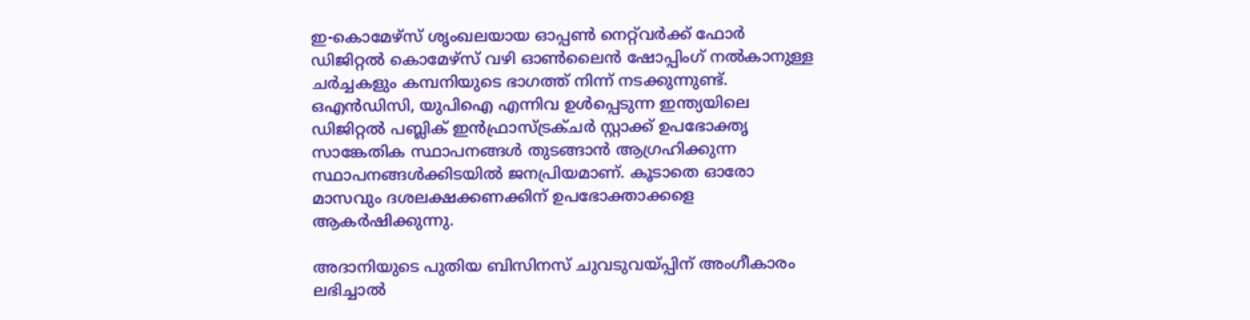ഇ-കൊമേഴ്സ് ശൃംഖലയായ ഓപ്പൺ നെറ്റ്‌വർക്ക് ഫോർ ഡിജിറ്റൽ കൊമേഴ്സ് വഴി ഓൺലൈൻ ഷോപ്പിംഗ് നൽകാനുള്ള ചർച്ചകളും കമ്പനിയുടെ ഭാഗത്ത് നിന്ന് നടക്കുന്നുണ്ട്. ഒഎൻഡിസി, യുപിഐ എന്നിവ ഉൾപ്പെടുന്ന ഇന്ത്യയിലെ ഡിജിറ്റൽ പബ്ലിക് ഇൻഫ്രാസ്ട്രക്ചർ സ്റ്റാക്ക് ഉപഭോക്തൃ സാങ്കേതിക സ്ഥാപനങ്ങൾ തുടങ്ങാൻ ആഗ്രഹിക്കുന്ന സ്ഥാപനങ്ങൾക്കിടയിൽ ജനപ്രിയമാണ്. കൂടാതെ ഓരോ മാസവും ദശലക്ഷക്കണക്കിന് ഉപഭോക്താക്കളെ ആകർഷിക്കുന്നു.

അദാനിയുടെ പുതിയ ബിസിനസ് ചുവടുവയ്പ്പിന് അംഗീകാരം ലഭിച്ചാൽ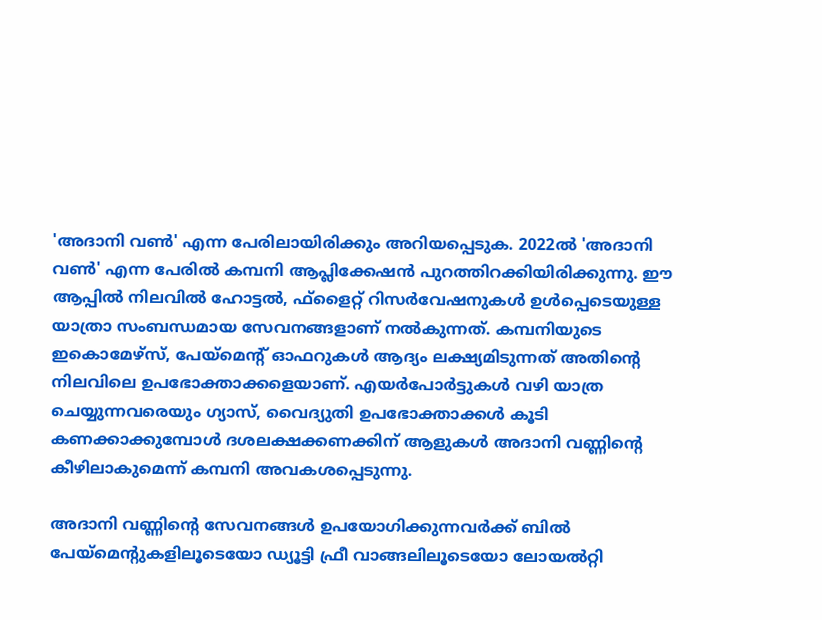'അദാനി വൺ' എന്ന പേരിലായിരിക്കും അറിയപ്പെടുക. 2022ൽ 'അദാനി വൺ' എന്ന പേരിൽ കമ്പനി ആപ്ലിക്കേഷൻ പുറത്തിറക്കിയിരിക്കുന്നു. ഈ ആപ്പിൽ നിലവിൽ ഹോട്ടൽ, ഫ്‌ളൈറ്റ് റിസർവേഷനുകൾ ഉൾപ്പെടെയുള്ള യാത്രാ സംബന്ധമായ സേവനങ്ങളാണ് നൽകുന്നത്. കമ്പനിയുടെ ഇകൊമേഴ്സ്, പേയ്‌മെന്റ് ഓഫറുകൾ ആദ്യം ലക്ഷ്യമിടുന്നത് അതിന്റെ നിലവിലെ ഉപഭോക്താക്കളെയാണ്. എയർപോർട്ടുകൾ വഴി യാത്ര ചെയ്യുന്നവരെയും ഗ്യാസ്, വൈദ്യുതി ഉപഭോക്താക്കൾ കൂടി കണക്കാക്കുമ്പോൾ ദശലക്ഷക്കണക്കിന് ആളുകൾ അദാനി വണ്ണിന്റെ കീഴിലാകുമെന്ന് കമ്പനി അവകശപ്പെടുന്നു.

അദാനി വണ്ണിന്റെ സേവനങ്ങൾ ഉപയോഗിക്കുന്നവർക്ക് ബിൽ പേയ്‌മെന്റുകളിലൂടെയോ ഡ്യൂട്ടി ഫ്രീ വാങ്ങലിലൂടെയോ ലോയൽറ്റി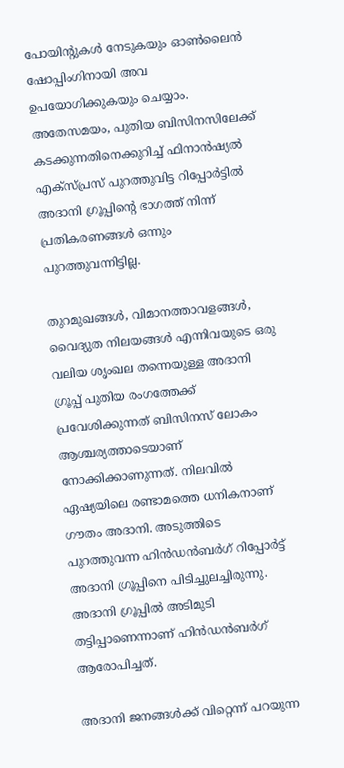പോയിന്റുകൾ നേടുകയും ഓൺലൈൻ ഷോപ്പിംഗിനായി അവ ഉപയോഗിക്കുകയും ചെയ്യാം. അതേസമയം, പുതിയ ബിസിനസിലേക്ക് കടക്കുന്നതിനെക്കുറിച്ച് ഫിനാൻഷ്യൽ എക്സ്പ്രസ് പുറത്തുവിട്ട റിപ്പോർട്ടിൽ അദാനി ഗ്രൂപ്പിന്റെ ഭാഗത്ത് നിന്ന് പ്രതികരണങ്ങൾ ഒന്നും പുറത്തുവന്നിട്ടില്ല.

തുറമുഖങ്ങൾ, വിമാനത്താവളങ്ങൾ, വൈദ്യുത നിലയങ്ങൾ എന്നിവയുടെ ഒരു വലിയ ശൃംഖല തന്നെയുള്ള അദാനി ഗ്രൂപ്പ് പുതിയ രംഗത്തേക്ക് പ്രവേശിക്കുന്നത് ബിസിനസ് ലോകം ആശ്ചര്യത്താടെയാണ് നോക്കിക്കാണുന്നത്. നിലവിൽ ഏഷ്യയിലെ രണ്ടാമത്തെ ധനികനാണ് ഗൗതം അദാനി. അടുത്തിടെ പുറത്തുവന്ന ഹിൻഡൻബർഗ് റിപ്പോർട്ട് അദാനി ഗ്രൂപ്പിനെ പിടിച്ചുലച്ചിരുന്നു. അദാനി ഗ്രൂപ്പിൽ അടിമുടി തട്ടിപ്പാണെന്നാണ് ഹിൻഡൻബർഗ് ആരോപിച്ചത്.

അദാനി ജനങ്ങൾക്ക് വിറ്റെന്ന് പറയുന്ന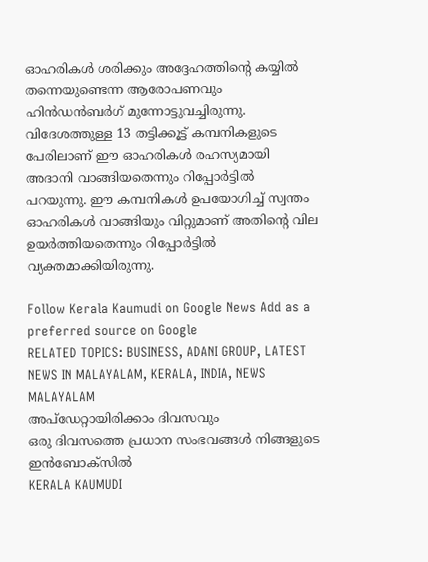ഓഹരികൾ ശരിക്കും അദ്ദേഹത്തിന്റെ കയ്യിൽ തന്നെയുണ്ടെന്ന ആരോപണവും ഹിൻഡൻബർഗ് മുന്നോട്ടുവച്ചിരുന്നു. വിദേശത്തുള്ള 13 തട്ടിക്കൂട്ട് കമ്പനികളുടെ പേരിലാണ് ഈ ഓഹരികൾ രഹസ്യമായി അദാനി വാങ്ങിയതെന്നും റിപ്പോർട്ടിൽ പറയുന്നു. ഈ കമ്പനികൾ ഉപയോഗിച്ച് സ്വന്തം ഓഹരികൾ വാങ്ങിയും വിറ്റുമാണ് അതിന്റെ വില ഉയർത്തിയതെന്നും റിപ്പോർട്ടിൽ വ്യക്തമാക്കിയിരുന്നു.

Follow Kerala Kaumudi on Google News Add as a preferred source on Google
RELATED TOPICS: BUSINESS, ADANI GROUP, LATEST NEWS IN MALAYALAM, KERALA, INDIA, NEWS MALAYALAM
അപ്ഡേറ്റായിരിക്കാം ദിവസവും
ഒരു ദിവസത്തെ പ്രധാന സംഭവങ്ങൾ നിങ്ങളുടെ ഇൻബോക്സിൽ
KERALA KAUMUDI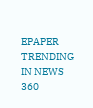EPAPER
TRENDING IN NEWS 360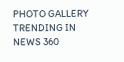PHOTO GALLERY
TRENDING IN NEWS 360